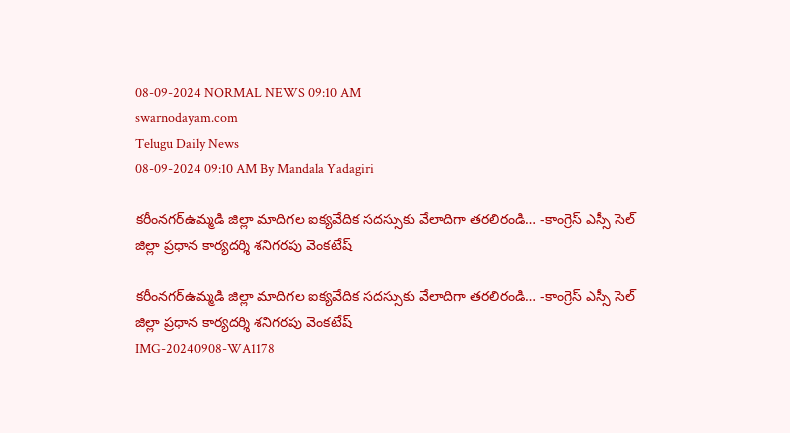08-09-2024 NORMAL NEWS 09:10 AM
swarnodayam.com
Telugu Daily News
08-09-2024 09:10 AM By Mandala Yadagiri

కరీంనగర్ఉమ్మడి జిల్లా మాదిగల ఐక్యవేదిక సదస్సుకు వేలాదిగా తరలిరండి… -కాంగ్రెస్ ఎస్సీ సెల్ జిల్లా ప్రధాన కార్యదర్శి శనిగరపు వెంకటేష్

కరీంనగర్ఉమ్మడి జిల్లా మాదిగల ఐక్యవేదిక సదస్సుకు వేలాదిగా తరలిరండి… -కాంగ్రెస్ ఎస్సీ సెల్ జిల్లా ప్రధాన కార్యదర్శి శనిగరపు వెంకటేష్
IMG-20240908-WA1178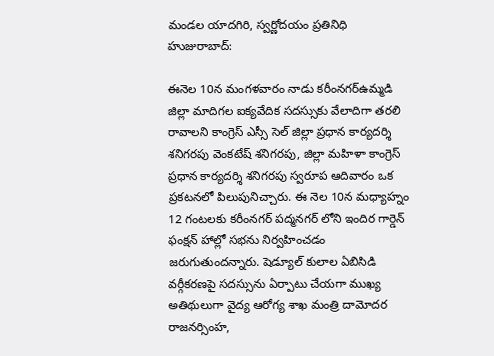మండల యాదగిరి, స్వర్ణోదయం ప్రతినిధి హుజురాబాద్:

ఈనెల 10న మంగళవారం నాడు కరీంనగర్ఉమ్మడి జిల్లా మాదిగల ఐక్యవేదిక సదస్సుకు వేలాదిగా తరలి రావాలని కాంగ్రెస్ ఎస్సీ సెల్ జిల్లా ప్రధాన కార్యదర్శి శనిగరపు వెంకటేష్ శనిగరపు, జిల్లా మహిళా కాంగ్రెస్ ప్రధాన కార్యదర్శి శనిగరపు స్వరూప ఆదివారం ఒక ప్రకటనలో పిలుపునిచ్చారు. ఈ నెల 10న మధ్యాహ్నం 12 గంటలకు కరీంనగర్ పద్మనగర్ లోని ఇందిర గార్డెన్ ఫంక్షన్ హాల్లో సభను నిర్వహించడం జరుగుతుందన్నారు. షెడ్యూల్ కులాల ఏబిసిడి వర్గీకరణపై సదస్సును ఏర్పాటు చేయగా ముఖ్య అతిథులుగా వైద్య ఆరోగ్య శాఖ మంత్రి దామోదర రాజనర్సింహ,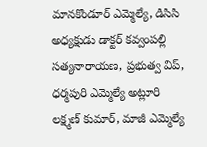మానకొండూర్ ఎమ్మెల్యే, డిసిసి అధ్యక్షుడు డాక్టర్ కవ్వంపల్లి సత్యనారాయణ, ప్రభుత్వ విప్, ధర్మపురి ఎమ్మెల్యే అట్లూరి లక్ష్మణ్ కుమార్, మాజీ ఎమ్మెల్యే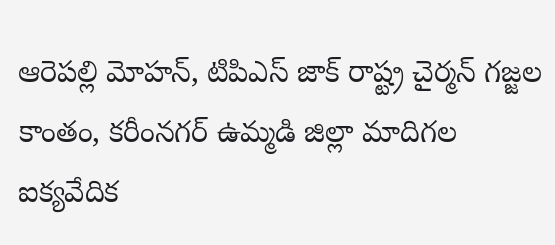ఆరెపల్లి మోహన్, టిపిఎస్ జాక్ రాష్ట్ర చైర్మన్ గజ్జల కాంతం, కరీంనగర్ ఉమ్మడి జిల్లా మాదిగల ఐక్యవేదిక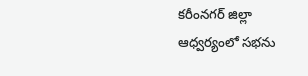కరీంనగర్ జిల్లా ఆధ్వర్యంలో సభను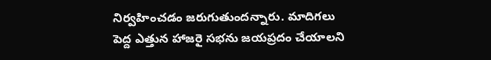నిర్వహించడం జరుగుతుందన్నారు. మాదిగలు పెద్ద ఎత్తున హాజరై సభను జయప్రదం చేయాలని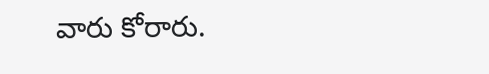వారు కోరారు.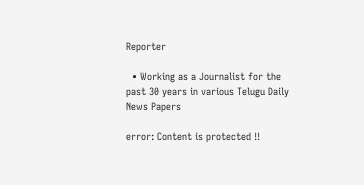Reporter

  • Working as a Journalist for the past 30 years in various Telugu Daily News Papers

error: Content is protected !!